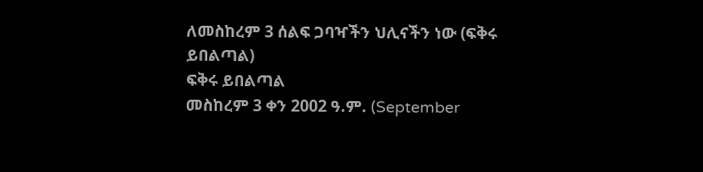ለመስከረም 3 ሰልፍ ጋባዣችን ህሊናችን ነው (ፍቅሩ ይበልጣል)
ፍቅሩ ይበልጣል
መስከረም 3 ቀን 2002 ዓ.ም. (September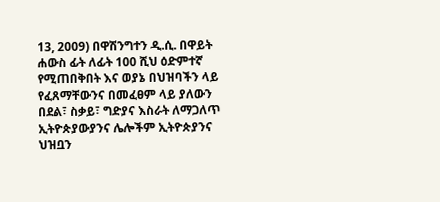13, 2009) በዋሽንግተን ዲ.ሲ. በዋይት ሐውስ ፊት ለፊት 100 ሺህ ዕድምተኛ የሚጠበቅበት እና ወያኔ በህዝባችን ላይ የፈጸማቸውንና በመፈፀም ላይ ያለውን በደል፣ ስቃይ፣ ግድያና እስራት ለማጋለጥ ኢትዮጵያውያንና ሌሎችም ኢትዮጵያንና ህዝቧን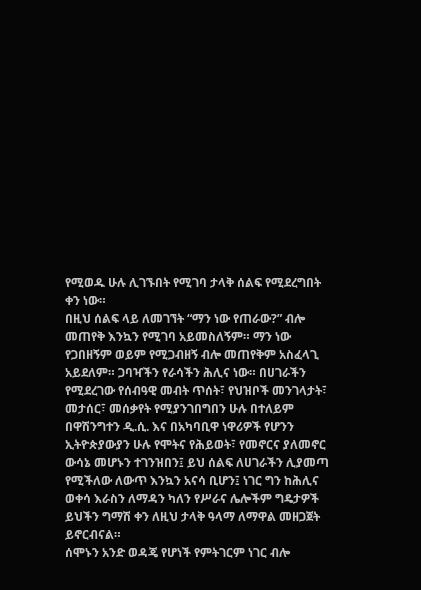የሚወዱ ሁሉ ሊገኙበት የሚገባ ታላቅ ሰልፍ የሚደረግበት ቀን ነው።
በዚህ ሰልፍ ላይ ለመገኘት “ማን ነው የጠራው?” ብሎ መጠየቅ እንኳን የሚገባ አይመስለኝም። ማን ነው የጋበዘኝም ወይም የሚጋብዘኝ ብሎ መጠየቅም አስፈላጊ አይደለም። ጋባዣችን የራሳችን ሕሊና ነው። በሀገራችን የሚደረገው የሰብዓዊ መብት ጥሰት፣ የህዝቦች መንገላታት፣ መታሰር፣ መሰቃየት የሚያንገበግበን ሁሉ በተለይም በዋሽንግተን ዲ.ሲ. እና በአካባቢዋ ነዋሪዎች የሆንን ኢትዮጵያውያን ሁሉ የሞትና የሕይወት፣ የመኖርና ያለመኖር ውሳኔ መሆኑን ተገንዝበን፤ ይህ ሰልፍ ለሀገራችን ሊያመጣ የሚችለው ለውጥ እንኳን አናሳ ቢሆን፤ ነገር ግን ከሕሊና ወቀሳ እራስን ለማዳን ካለን የሥራና ሌሎችም ግዴታዎች ይህችን ግማሽ ቀን ለዚህ ታላቅ ዓላማ ለማዋል መዘጋጀት ይኖርብናል።
ሰሞኑን አንድ ወዳጄ የሆነች የምትገርም ነገር ብሎ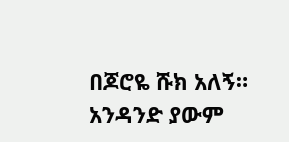በጆሮዬ ሹክ አለኝ። አንዳንድ ያውም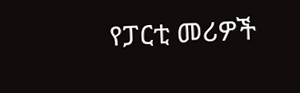የፓርቲ መሪዎች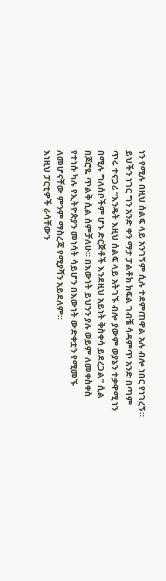ነን የሚሉ በዚህ ሰልፍ ላይ አንገኝም ሲሉ ተደምጠዋል አሉ ብሎ ነበር የነገረኝ። ይህችን ነገር ግን አንድ ቀን ማታ ፓልቶክ ክፍል ገብቼ ሳዳምጥ አንድ በጣም ጥሩ ተናጋሪ “እንዴት እዚህ ሰልፍ ላይ አትገኙ ብሎ ያውም ወያኔን ተቃዋሚ ነን በሚሉ ግለሰቦችም ሆኑ ድርጅቶች እንደዚህ አይነት ቅስቀሳ ይደረጋል” ሲል በጆሮዬ ጥልቅ ሲል ሰምቻለሁ። በእውነት ይህንን ያሉ ወይም ለመቀስቀስ የተነሱ ካሉ የኢትዮጵያን መነሳት ሳይሆን በእውነት ውድቀቷን የሚመኙ ለመሆናቸው ምንም ማስረጃ የሚያሻን አይደለም።
እነዚህ ፓርቲዎች ራሳቸውን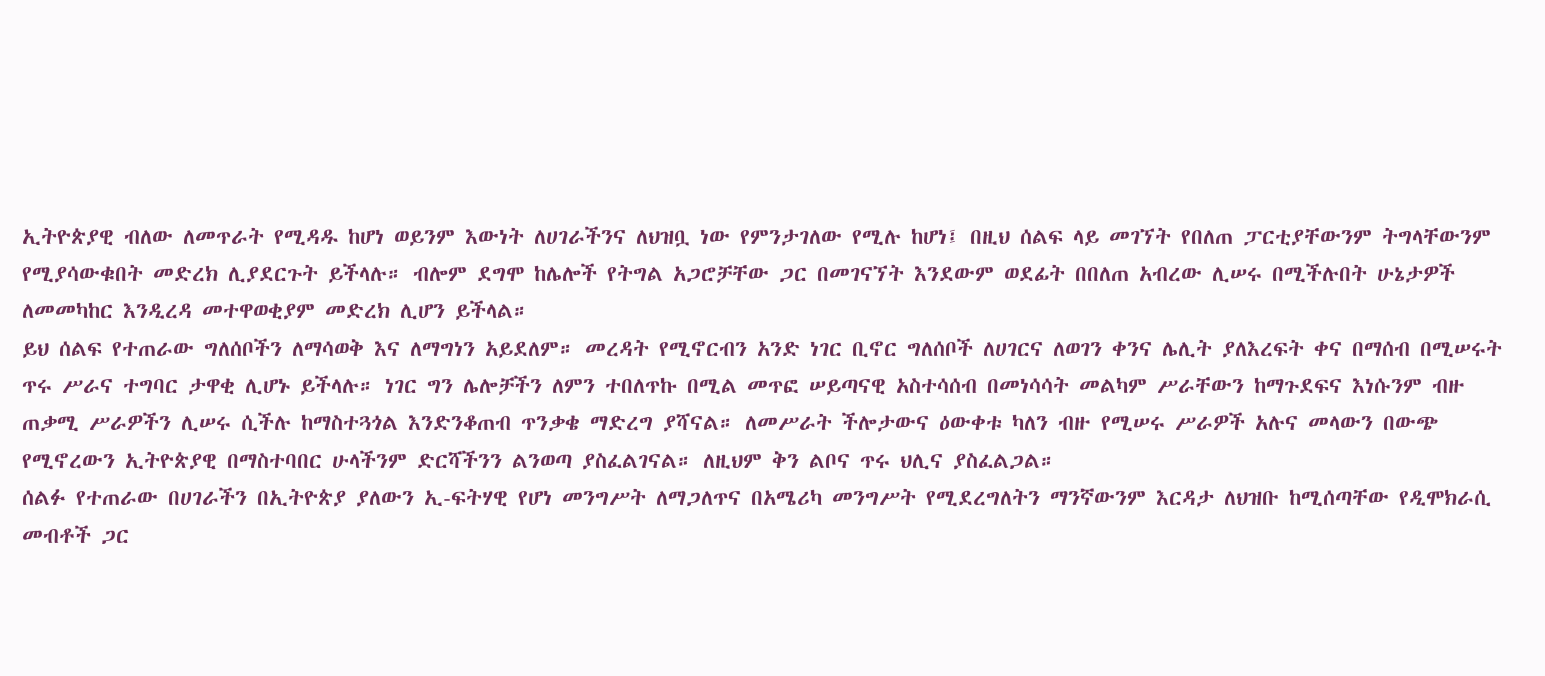ኢትዮጵያዊ ብለው ለመጥራት የሚዳዱ ከሆነ ወይንም እውነት ለሀገራችንና ለህዝቧ ነው የምንታገለው የሚሉ ከሆነ፤ በዚህ ሰልፍ ላይ መገኘት የበለጠ ፓርቲያቸውንም ትግላቸውንም የሚያሳውቁበት መድረክ ሊያደርጉት ይችላሉ። ብሎም ደግሞ ከሌሎች የትግል አጋሮቻቸው ጋር በመገናኘት እንደውም ወደፊት በበለጠ አብረው ሊሠሩ በሚችሉበት ሁኔታዎች ለመመካከር እንዲረዳ መተዋወቂያም መድረክ ሊሆን ይችላል።
ይህ ሰልፍ የተጠራው ግለሰቦችን ለማሳወቅ እና ለማግነን አይደለም። መረዳት የሚኖርብን አንድ ነገር ቢኖር ግለሰቦች ለሀገርና ለወገን ቀንና ሌሊት ያለእረፍት ቀና በማሰብ በሚሠሩት ጥሩ ሥራና ተግባር ታዋቂ ሊሆኑ ይችላሉ። ነገር ግን ሌሎቻችን ለምን ተበለጥኩ በሚል መጥፎ ሠይጣናዊ አስተሳሰብ በመነሳሳት መልካም ሥራቸውን ከማጉደፍና እነሱንም ብዙ ጠቃሚ ሥራዎችን ሊሠሩ ሲችሉ ከማስተጓጎል እንድንቆጠብ ጥንቃቄ ማድረግ ያሻናል። ለመሥራት ችሎታውና ዕውቀቱ ካለን ብዙ የሚሠሩ ሥራዎች አሉና መላውን በውጭ የሚኖረውን ኢትዮጵያዊ በማስተባበር ሁላችንም ድርሻችንን ልንወጣ ያስፈልገናል። ለዚህም ቅን ልቦና ጥሩ ህሊና ያስፈልጋል።
ሰልፉ የተጠራው በሀገራችን በኢትዮጵያ ያለውን ኢ-ፍትሃዊ የሆነ መንግሥት ለማጋለጥና በአሜሪካ መንግሥት የሚደረግለትን ማንኛውንም እርዳታ ለህዝቡ ከሚሰጣቸው የዲሞክራሲ መብቶች ጋር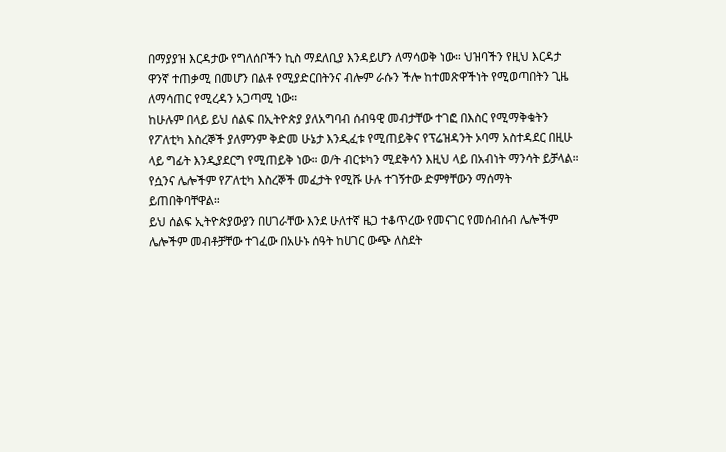በማያያዝ እርዳታው የግለሰቦችን ኪስ ማደለቢያ እንዳይሆን ለማሳወቅ ነው። ህዝባችን የዚህ እርዳታ ዋንኛ ተጠቃሚ በመሆን በልቶ የሚያድርበትንና ብሎም ራሱን ችሎ ከተመጽዋችነት የሚወጣበትን ጊዜ ለማሳጠር የሚረዳን አጋጣሚ ነው።
ከሁሉም በላይ ይህ ሰልፍ በኢትዮጵያ ያለአግባብ ሰብዓዊ መብታቸው ተገፎ በእስር የሚማቅቁትን የፖለቲካ እስረኞች ያለምንም ቅድመ ሁኔታ እንዲፈቱ የሚጠይቅና የፕሬዝዳንት ኦባማ አስተዳደር በዚሁ ላይ ግፊት እንዲያደርግ የሚጠይቅ ነው። ወ/ት ብርቱካን ሚደቅሳን እዚህ ላይ በአብነት ማንሳት ይቻላል። የሷንና ሌሎችም የፖለቲካ እስረኞች መፈታት የሚሹ ሁሉ ተገኝተው ድምፃቸውን ማሰማት ይጠበቅባቸዋል።
ይህ ሰልፍ ኢትዮጵያውያን በሀገራቸው እንደ ሁለተኛ ዜጋ ተቆጥረው የመናገር የመሰብሰብ ሌሎችም ሌሎችም መብቶቻቸው ተገፈው በአሁኑ ሰዓት ከሀገር ውጭ ለስደት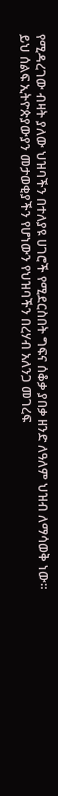የሚዳረገው ብዛት ያለው ህዝባችን በተለያዩ ሀገሮች የሚደርስበት ግፍና ሰቆቃ ያበቃ ዘንድ ለዓለም ህዝብ ለማሳወቅ ነው።
ይህ ሰልፍ ኢትዮጵያውያን መታወቂያችን የሆነውን የህዝባችን በረሃብ አለንጋ መገረፍ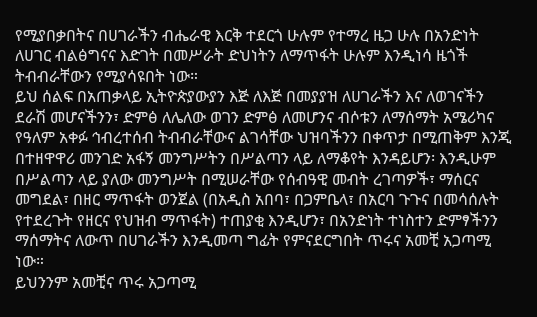የሚያበቃበትና በሀገራችን ብሔራዊ እርቅ ተደርጎ ሁሉም የተማረ ዜጋ ሁሉ በአንድነት ለሀገር ብልፅግናና እድገት በመሥራት ድህነትን ለማጥፋት ሁሉም እንዲነሳ ዜጎች ትብብራቸውን የሚያሳዩበት ነው።
ይህ ሰልፍ በአጠቃላይ ኢትዮጵያውያን እጅ ለእጅ በመያያዝ ለሀገራችን እና ለወገናችን ደራሽ መሆናችንን፣ ድምፅ ለሌለው ወገን ድምፅ ለመሆንና ብሶቱን ለማሰማት አሜሪካና የዓለም አቀፉ ኅብረተሰብ ትብብራቸውና ልገሳቸው ህዝባችንን በቀጥታ በሚጠቅም እንጂ በተዘዋዋሪ መንገድ አፋኝ መንግሥትን በሥልጣን ላይ ለማቆየት እንዳይሆን፡ እንዲሁም በሥልጣን ላይ ያለው መንግሥት በሚሠራቸው የሰብዓዊ መብት ረገጣዎች፣ ማሰርና መግደል፣ በዘር ማጥፋት ወንጀል (በአዲስ አበባ፣ በጋምቤላ፣ በአርባ ጉጉና በመሳሰሉት የተደረጉት የዘርና የህዝብ ማጥፋት) ተጠያቂ እንዲሆን፣ በአንድነት ተነስተን ድምፃችንን ማሰማትና ለውጥ በሀገራችን እንዲመጣ ግፊት የምናደርግበት ጥሩና አመቺ አጋጣሚ ነው።
ይህንንም አመቺና ጥሩ አጋጣሚ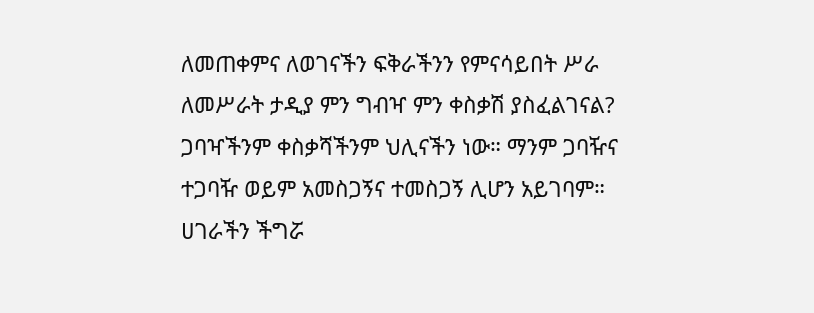ለመጠቀምና ለወገናችን ፍቅራችንን የምናሳይበት ሥራ ለመሥራት ታዲያ ምን ግብዣ ምን ቀስቃሽ ያስፈልገናል? ጋባዣችንም ቀስቃሻችንም ህሊናችን ነው። ማንም ጋባዥና ተጋባዥ ወይም አመስጋኝና ተመስጋኝ ሊሆን አይገባም። ሀገራችን ችግሯ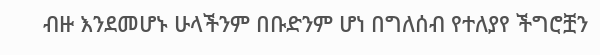ብዙ እንደመሆኑ ሁላችንም በቡድንም ሆነ በግለሰብ የተለያየ ችግሮቿን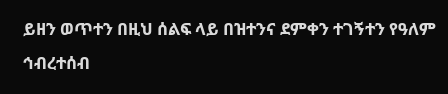ይዘን ወጥተን በዚህ ሰልፍ ላይ በዝተንና ደምቀን ተገኝተን የዓለም ኅብረተሰብ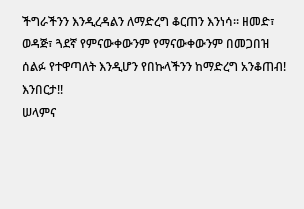ችግራችንን እንዲረዳልን ለማድረግ ቆርጠን እንነሳ። ዘመድ፣ ወዳጅ፣ ጓደኛ የምናውቀውንም የማናውቀውንም በመጋበዝ ሰልፉ የተዋጣለት እንዲሆን የበኩላችንን ከማድረግ አንቆጠብ! እንበርታ!!
ሠላምና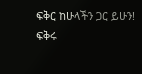ፍቅር ከሁላችን ጋር ይሁን!
ፍቅሩ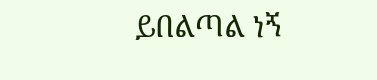ይበልጣል ነኝ